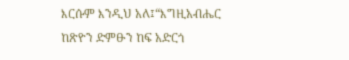እርሱም እንዲህ አለ፤“እግዚአብሔር ከጽዮን ድምፁን ከፍ አድርጎ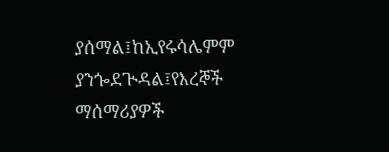ያሰማል፤ከኢየሩሳሌምም ያንጐደጒዳል፤የእረኞች ማሰማሪያዎች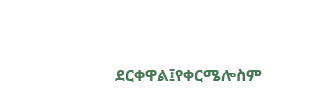ደርቀዋል፤የቀርሜሎስም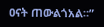ዐናት ጠውልጎአል።”